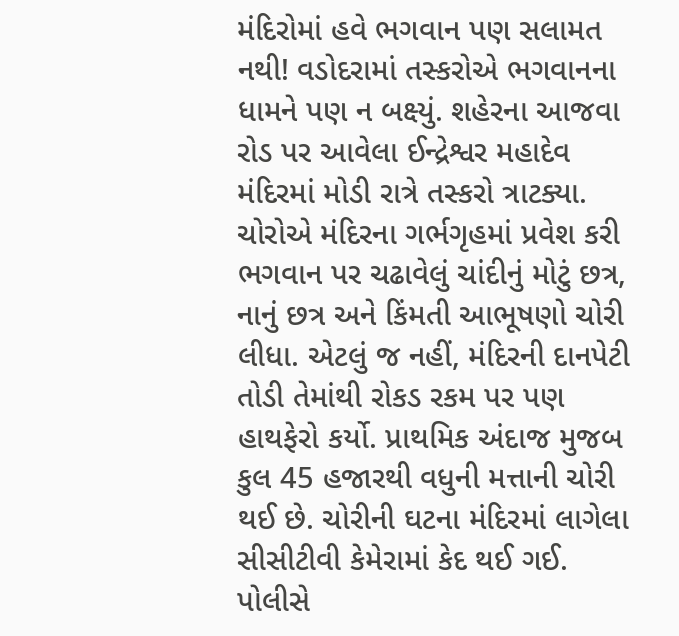મંદિરોમાં હવે ભગવાન પણ સલામત નથી! વડોદરામાં તસ્કરોએ ભગવાનના ધામને પણ ન બક્ષ્યું. શહેરના આજવા રોડ પર આવેલા ઈન્દ્રેશ્વર મહાદેવ મંદિરમાં મોડી રાત્રે તસ્કરો ત્રાટક્યા. ચોરોએ મંદિરના ગર્ભગૃહમાં પ્રવેશ કરી ભગવાન પર ચઢાવેલું ચાંદીનું મોટું છત્ર, નાનું છત્ર અને કિંમતી આભૂષણો ચોરી લીધા. એટલું જ નહીં, મંદિરની દાનપેટી તોડી તેમાંથી રોકડ રકમ પર પણ હાથફેરો કર્યો. પ્રાથમિક અંદાજ મુજબ કુલ 45 હજારથી વધુની મત્તાની ચોરી થઈ છે. ચોરીની ઘટના મંદિરમાં લાગેલા સીસીટીવી કેમેરામાં કેદ થઈ ગઈ. પોલીસે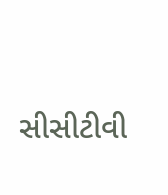સીસીટીવી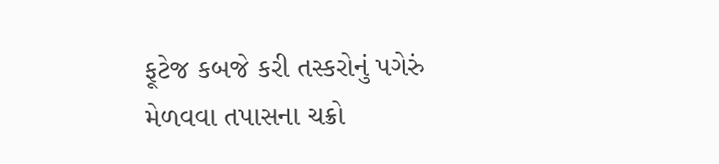ફૂટેજ કબજે કરી તસ્કરોનું પગેરું મેળવવા તપાસના ચક્રો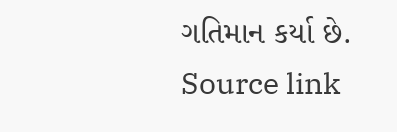ગતિમાન કર્યા છે.
Source link